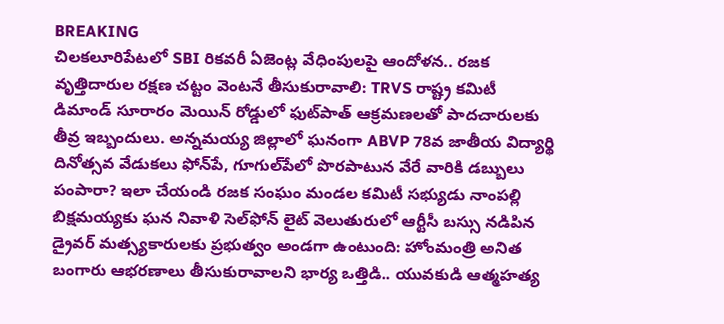BREAKING
చిలకలూరిపేటలో SBI రికవరీ ఏజెంట్ల వేధింపులపై ఆందోళన.. రజక వృత్తిదారుల రక్షణ చట్టం వెంటనే తీసుకురావాలి: TRVS రాష్ట్ర కమిటీ డిమాండ్ సూరారం మెయిన్ రోడ్డులో ఫుట్‌పాత్ ఆక్రమణలతో పాదచారులకు తీవ్ర ఇబ్బందులు. అన్నమయ్య జిల్లాలో ఘనంగా ABVP 78వ జాతీయ విద్యార్థి దినోత్సవ వేడుకలు ఫోన్‌పే, గూగుల్‌పేలో పొరపాటున వేరే వారికి డబ్బులు పంపారా? ఇలా చేయండి రజక సంఘం మండల కమిటీ సభ్యుడు నాంపల్లి బిక్షమయ్యకు ఘన నివాళి సెల్‌ఫోన్ లైట్ వెలుతురులో ఆర్టీసీ బస్సు నడిపిన డ్రైవర్ మత్స్యకారులకు ప్రభుత్వం అండగా ఉంటుంది: హోంమంత్రి అనిత బంగారు ఆభరణాలు తీసుకురావాలని భార్య ఒత్తిడి.. యువకుడి ఆత్మహత్య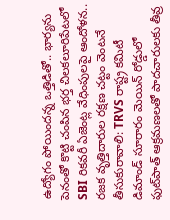ఉద్యోగం పోయిందన్న ఒత్తిడితో.. భార్యను పెనంతో కొట్టి చంపిన భర్త చిలకలూరిపేటలో SBI రికవరీ ఏజెంట్ల వేధింపులపై ఆందోళన.. రజక వృత్తిదారుల రక్షణ చట్టం వెంటనే తీసుకురావాలి: TRVS రాష్ట్ర కమిటీ డిమాండ్ సూరారం మెయిన్ రోడ్డులో ఫుట్‌పాత్ ఆక్రమణలతో పాదచారులకు తీవ్ర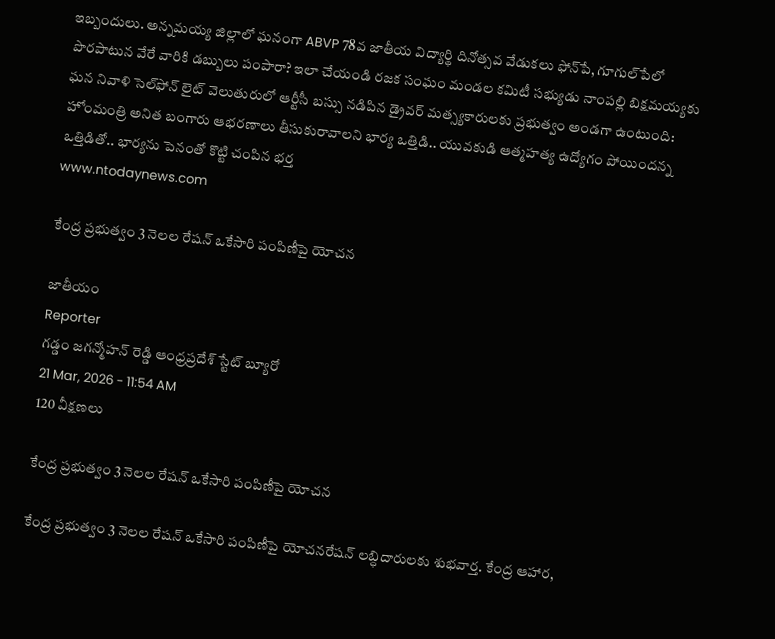ఇబ్బందులు. అన్నమయ్య జిల్లాలో ఘనంగా ABVP 78వ జాతీయ విద్యార్థి దినోత్సవ వేడుకలు ఫోన్‌పే, గూగుల్‌పేలో పొరపాటున వేరే వారికి డబ్బులు పంపారా? ఇలా చేయండి రజక సంఘం మండల కమిటీ సభ్యుడు నాంపల్లి బిక్షమయ్యకు ఘన నివాళి సెల్‌ఫోన్ లైట్ వెలుతురులో ఆర్టీసీ బస్సు నడిపిన డ్రైవర్ మత్స్యకారులకు ప్రభుత్వం అండగా ఉంటుంది: హోంమంత్రి అనిత బంగారు ఆభరణాలు తీసుకురావాలని భార్య ఒత్తిడి.. యువకుడి ఆత్మహత్య ఉద్యోగం పోయిందన్న ఒత్తిడితో.. భార్యను పెనంతో కొట్టి చంపిన భర్త
www.ntodaynews.com

కేంద్ర ప్రభుత్వం 3 నెలల రేషన్ ఒకేసారి పంపిణీపై యోచన

జాతీయం
Reporter
గడ్డం జగన్మోహన్ రెడ్డి ఆంధ్రప్రదేశ్ స్టేట్ బ్యూరో
21 Mar, 2026 - 11:54 AM
120 వీక్షణలు

కేంద్ర ప్రభుత్వం 3 నెలల రేషన్ ఒకేసారి పంపిణీపై యోచన

కేంద్ర ప్రభుత్వం 3 నెలల రేషన్ ఒకేసారి పంపిణీపై యోచనరేషన్ లబ్ధిదారులకు శుభవార్త. కేంద్ర ఆహార,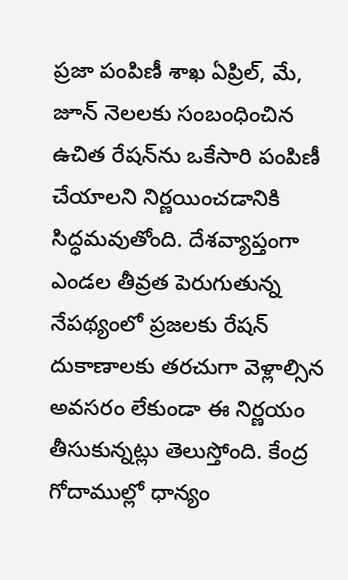ప్రజా పంపిణీ శాఖ ఏప్రిల్, మే, జూన్ నెలలకు సంబంధించిన ఉచిత రేషన్‌ను ఒకేసారి పంపిణీ చేయాలని నిర్ణయించడానికి సిద్ధమవుతోంది. దేశవ్యాప్తంగా ఎండల తీవ్రత పెరుగుతున్న నేపథ్యంలో ప్రజలకు రేషన్ దుకాణాలకు తరచుగా వెళ్లాల్సిన అవసరం లేకుండా ఈ నిర్ణయం తీసుకున్నట్లు తెలుస్తోంది. కేంద్ర గోదాముల్లో ధాన్యం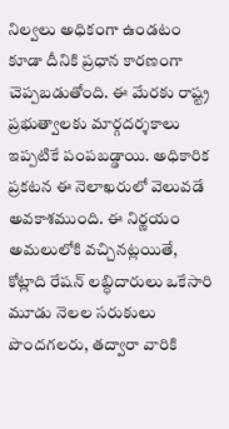నిల్వలు అధికంగా ఉండటం కూడా దీనికి ప్రధాన కారణంగా చెప్పబడుతోంది. ఈ మేరకు రాష్ట్ర ప్రభుత్వాలకు మార్గదర్శకాలు ఇప్పటికే పంపబడ్డాయి. అధికారిక ప్రకటన ఈ నెలాఖరులో వెలువడే అవకాశముంది. ఈ నిర్ణయం అమలులోకి వచ్చినట్లయితే, కోట్లాది రేషన్ లబ్ధిదారులు ఒకేసారి మూడు నెలల సరుకులు పొందగలరు, తద్వారా వారికి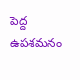పెద్ద ఉపశమనం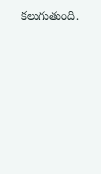కలుగుతుంది.